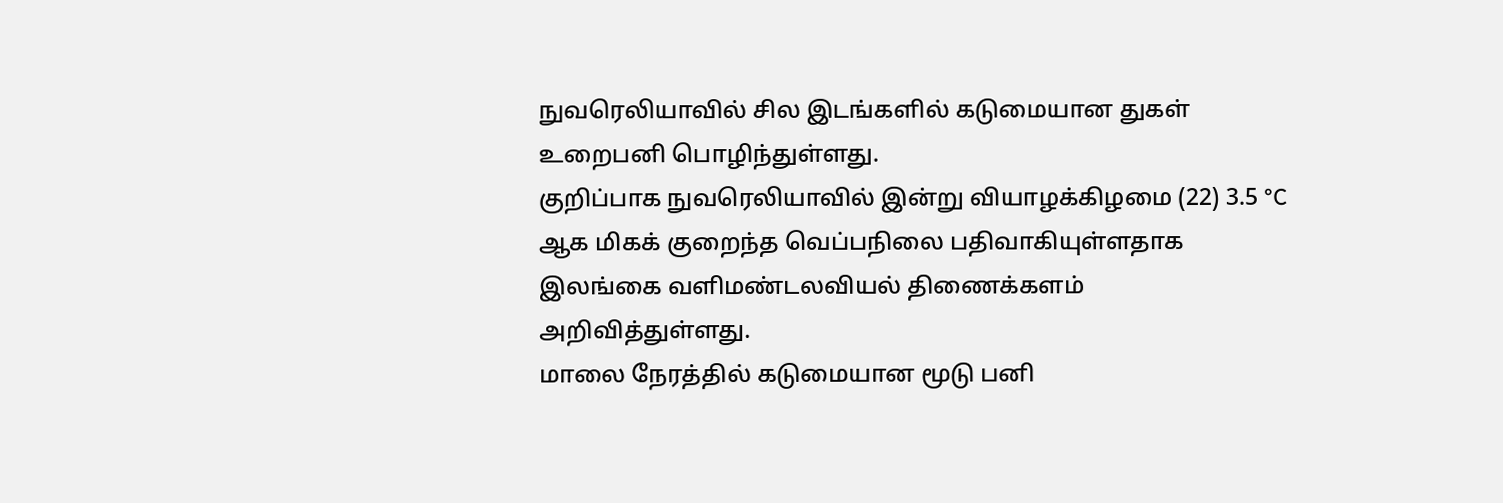நுவரெலியாவில் சில இடங்களில் கடுமையான துகள் உறைபனி பொழிந்துள்ளது.
குறிப்பாக நுவரெலியாவில் இன்று வியாழக்கிழமை (22) 3.5 °C ஆக மிகக் குறைந்த வெப்பநிலை பதிவாகியுள்ளதாக இலங்கை வளிமண்டலவியல் திணைக்களம் அறிவித்துள்ளது.
மாலை நேரத்தில் கடுமையான மூடு பனி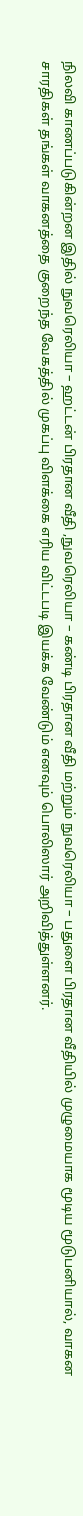நிலவி காணப்படுகின்றன இதில் நுவரெலியா – ஹட்டன் பிரதான வீதி ,நுவரெலியா – கண்டி பிரதான வீதி மற்றும் நுவரெலியா – பதுளை பிரதான வீதியில் முழுமையாக மூடிய மூடுபனியால், வாகன சாரதிகள் தங்கள் வாகனத்தை குறைந்த வேகத்தில் முகப்பு விளக்கை எரிய விட்டபடி இயக்க வேண்டும் எனவும் பொலிஸார் அறிவித்துள்ளனர்.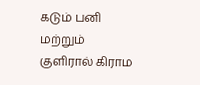கடும் பனி மற்றும் குளிரால் கிராம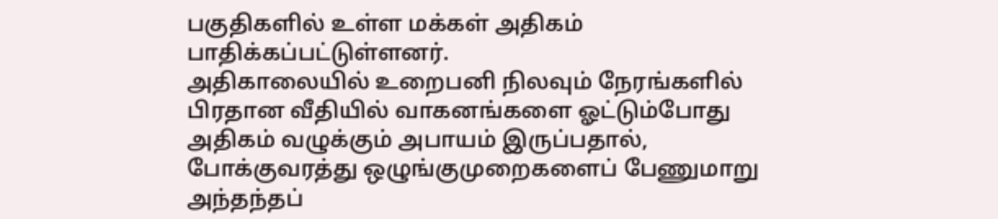பகுதிகளில் உள்ள மக்கள் அதிகம் பாதிக்கப்பட்டுள்ளனர்.
அதிகாலையில் உறைபனி நிலவும் நேரங்களில் பிரதான வீதியில் வாகனங்களை ஓட்டும்போது அதிகம் வழுக்கும் அபாயம் இருப்பதால், போக்குவரத்து ஒழுங்குமுறைகளைப் பேணுமாறு அந்தந்தப்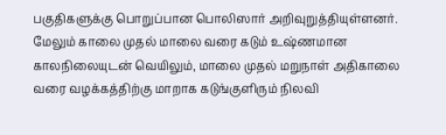பகுதிகளுக்கு பொறுப்பான பொலிஸார் அறிவுறுத்தியுள்ளனர்.
மேலும் காலை முதல் மாலை வரை கடும் உஷ்ணமான காலநிலையுடன் வெயிலும், மாலை முதல் மறுநாள் அதிகாலை வரை வழக்கத்திற்கு மாறாக கடுங்குளிரும் நிலவி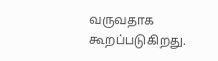வருவதாக கூறப்படுகிறது.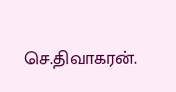செ.திவாகரன்.